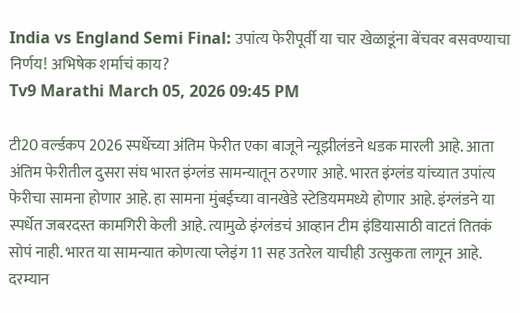India vs England Semi Final: उपांत्य फेरीपूर्वी या चार खेळाडूंना बेंचवर बसवण्याचा निर्णय! अभिषेक शर्माचं काय?
Tv9 Marathi March 05, 2026 09:45 PM

टी20 वर्ल्डकप 2026 स्पर्धेच्या अंतिम फेरीत एका बाजूने न्यूझीलंडने धडक मारली आहे. आता अंतिम फेरीतील दुसरा संघ भारत इंग्लंड सामन्यातून ठरणार आहे. भारत इंग्लंड यांच्यात उपांत्य फेरीचा सामना होणार आहे. हा सामना मुंबईच्या वानखेडे स्टेडियममध्ये होणार आहे. इंग्लंडने या स्पर्धेत जबरदस्त कामगिरी केली आहे. त्यामुळे इंग्लंडचं आव्हान टीम इंडियासाठी वाटतं तितकं सोपं नाही. भारत या सामन्यात कोणत्या प्लेइंग 11 सह उतरेल याचीही उत्सुकता लागून आहे. दरम्यान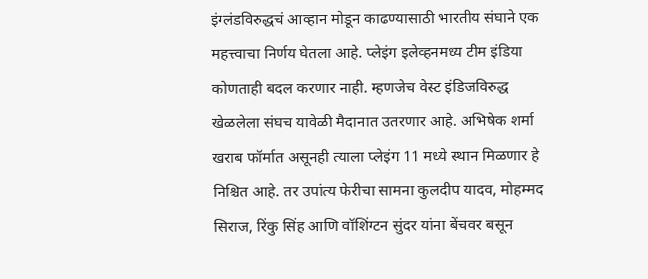इंग्लंडविरुद्धचं आव्हान मोडून काढण्यासाठी भारतीय संघाने एक महत्त्वाचा निर्णय घेतला आहे. प्लेइंग इलेव्हनमध्य टीम इंडिया कोणताही बदल करणार नाही. म्हणजेच वेस्ट इंडिजविरुद्ध खेळलेला संघच यावेळी मैदानात उतरणार आहे. अभिषेक शर्मा खराब फॉर्मात असूनही त्याला प्लेइंग 11 मध्ये स्थान मिळणार हे निश्चित आहे. तर उपांत्य फेरीचा सामना कुलदीप यादव, मोहम्मद सिराज, रिंकु सिंह आणि वॉशिंग्टन सुंदर यांना बेंचवर बसून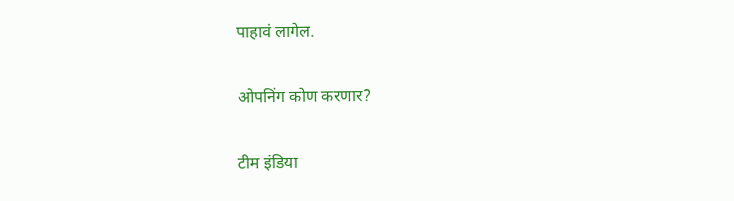पाहावं लागेल.

ओपनिंग कोण करणार?

टीम इंडिया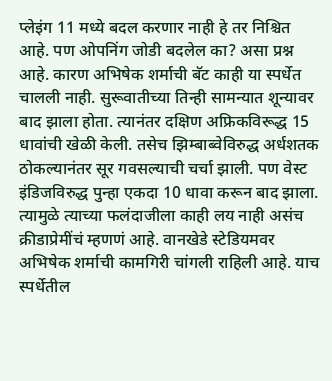प्लेइंग 11 मध्ये बदल करणार नाही हे तर निश्चित आहे. पण ओपनिंग जोडी बदलेल का? असा प्रश्न आहे. कारण अभिषेक शर्माची बॅट काही या स्पर्धेत चालली नाही. सुरूवातीच्या तिन्ही सामन्यात शून्यावर बाद झाला होता. त्यानंतर दक्षिण अफ्रिकविरूद्ध 15 धावांची खेळी केली. तसेच झिम्बाब्वेविरुद्ध अर्धशतक ठोकल्यानंतर सूर गवसल्याची चर्चा झाली. पण वेस्ट इंडिजविरुद्ध पुन्हा एकदा 10 धावा करून बाद झाला. त्यामुळे त्याच्या फलंदाजीला काही लय नाही असंच क्रीडाप्रेमींचं म्हणणं आहे. वानखेडे स्टेडियमवर अभिषेक शर्माची कामगिरी चांगली राहिली आहे. याच स्पर्धेतील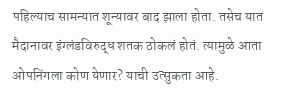पहिल्याच सामन्यात शून्यावर बाद झाला होता. तसेच यात मैदानावर इंग्लंडविरुद्ध शतक ठोकलं होतं. त्यामुळे आता ओपनिंगला कोण येणार? याची उत्सुकता आहे.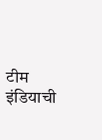टीम इंडियाची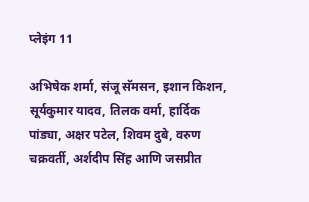प्लेइंग 11

अभिषेक शर्मा, संजू सॅमसन, इशान किशन, सूर्यकुमार यादव, तिलक वर्मा, हार्दिक पांड्या, अक्षर पटेल, शिवम दुबे, वरुण चक्रवर्ती, अर्शदीप सिंह आणि जसप्रीत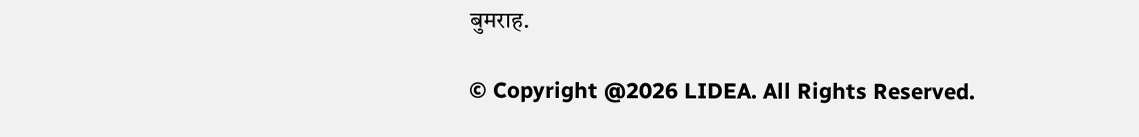बुमराह.

© Copyright @2026 LIDEA. All Rights Reserved.